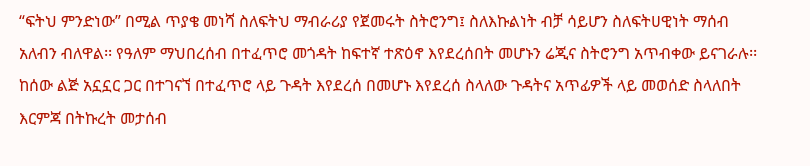“ፍትህ ምንድነው” በሚል ጥያቄ መነሻ ስለፍትህ ማብራሪያ የጀመሩት ስትሮንግ፤ ስለእኩልነት ብቻ ሳይሆን ስለፍትሀዊነት ማሰብ አለብን ብለዋል፡፡ የዓለም ማህበረሰብ በተፈጥሮ መጎዳት ከፍተኛ ተጽዕኖ እየደረሰበት መሆኑን ሬጂና ስትሮንግ አጥብቀው ይናገራሉ፡፡
ከሰው ልጅ አኗኗር ጋር በተገናኘ በተፈጥሮ ላይ ጉዳት እየደረሰ በመሆኑ እየደረሰ ስላለው ጉዳትና አጥፊዎች ላይ መወሰድ ስላለበት እርምጃ በትኩረት መታሰብ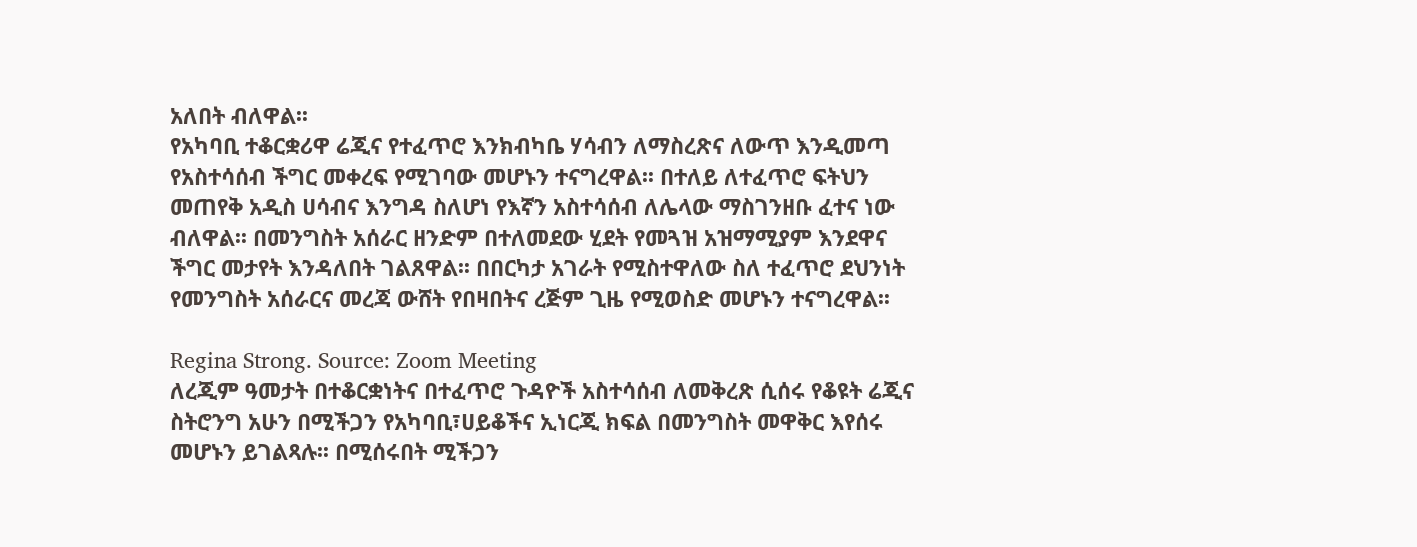አለበት ብለዋል፡፡
የአካባቢ ተቆርቋሪዋ ሬጂና የተፈጥሮ እንክብካቤ ሃሳብን ለማስረጽና ለውጥ እንዲመጣ የአስተሳሰብ ችግር መቀረፍ የሚገባው መሆኑን ተናግረዋል፡፡ በተለይ ለተፈጥሮ ፍትህን መጠየቅ አዲስ ሀሳብና እንግዳ ስለሆነ የእኛን አስተሳሰብ ለሌላው ማስገንዘቡ ፈተና ነው ብለዋል፡፡ በመንግስት አሰራር ዘንድም በተለመደው ሂደት የመጓዝ አዝማሚያም እንደዋና ችግር መታየት እንዳለበት ገልጸዋል፡፡ በበርካታ አገራት የሚስተዋለው ስለ ተፈጥሮ ደህንነት የመንግስት አሰራርና መረጃ ውሸት የበዛበትና ረጅም ጊዜ የሚወስድ መሆኑን ተናግረዋል፡፡

Regina Strong. Source: Zoom Meeting
ለረጂም ዓመታት በተቆርቋነትና በተፈጥሮ ጉዳዮች አስተሳሰብ ለመቅረጽ ሲሰሩ የቆዩት ሬጂና ስትሮንግ አሁን በሚችጋን የአካባቢ፣ሀይቆችና ኢነርጂ ክፍል በመንግስት መዋቅር እየሰሩ መሆኑን ይገልጻሉ፡፡ በሚሰሩበት ሚችጋን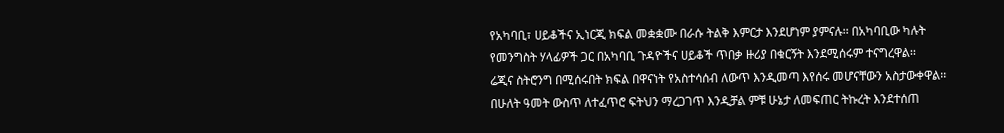የአካባቢ፣ ሀይቆችና ኢነርጂ ክፍል መቋቋሙ በራሱ ትልቅ እምርታ እንደሆነም ያምናሉ፡፡ በአካባቢው ካሉት የመንግስት ሃላፊዎች ጋር በአካባቢ ጉዳዮችና ሀይቆች ጥበቃ ዙሪያ በቁርኝት እንደሚሰሩም ተናግረዋል፡፡
ሬጂና ስትሮንግ በሚሰሩበት ክፍል በዋናነት የአስተሳሰብ ለውጥ እንዲመጣ እየሰሩ መሆናቸውን አስታውቀዋል፡፡ በሁለት ዓመት ውስጥ ለተፈጥሮ ፍትህን ማረጋገጥ እንዲቻል ምቹ ሁኔታ ለመፍጠር ትኩረት እንደተሰጠ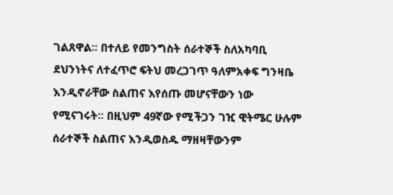ገልጸዋል፡፡ በተለይ የመንግስት ሰራተኞች ስለአካባቢ ደህንነትና ለተፈጥሮ ፍትህ መረጋገጥ ዓለምአቀፍ ግንዛቤ እንዲኖራቸው ስልጠና እየሰጡ መሆናቸውን ነው የሚናገሩት፡፡ በዚህም 49ኛው የሚችጋን ገዢ ዊትሜር ሁሉም ሰራተኞች ስልጠና እንዲወስዱ ማዘዛቸውንም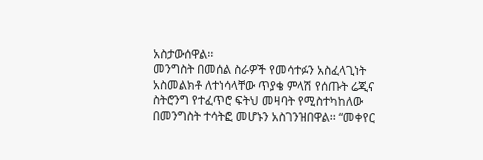አስታውሰዋል፡፡
መንግስት በመሰል ስራዎች የመሳተፉን አስፈላጊነት አስመልክቶ ለተነሳላቸው ጥያቄ ምላሽ የሰጡት ሬጂና ስትሮንግ የተፈጥሮ ፍትህ መዛባት የሚስተካከለው በመንግስት ተሳትፎ መሆኑን አስገንዝበዋል፡፡ “መቀየር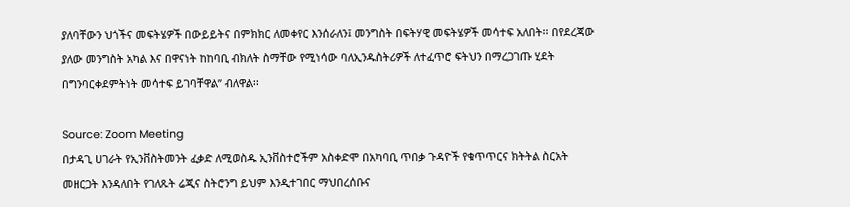ያለባቸውን ህጎችና መፍትሄዎች በውይይትና በምክክር ለመቀየር እንሰራለን፤ መንግስት በፍትሃዊ መፍትሄዎች መሳተፍ አለበት፡፡ በየደረጃው ያለው መንግስት አካል እና በዋናነት ከከባቢ ብክለት ስማቸው የሚነሳው ባለኢንዱስትሪዎች ለተፈጥሮ ፍትህን በማረጋገጡ ሂደት በግንባርቀደምትነት መሳተፍ ይገባቸዋል” ብለዋል፡፡

Source: Zoom Meeting
በታዳጊ ሀገራት የኢንቨስትመንት ፈቃድ ለሚወስዱ ኢንቨስተሮችም አስቀድሞ በአካባቢ ጥበቃ ጉዳዮች የቁጥጥርና ክትትል ስርአት መዘርጋት እንዳለበት የገለጹት ሬጂና ስትሮንግ ይህም እንዲተገበር ማህበረሰቡና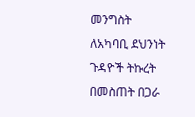መንግስት ለአካባቢ ደህንነት ጉዳዮች ትኩረት በመስጠት በጋራ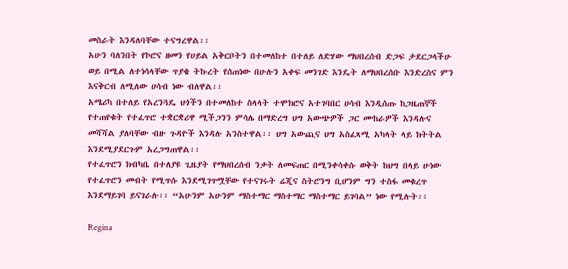መስራት እንዳለባቸው ተናግረዋል፡፡
አሁን ባለንበት የኮሮና ዘመን የሀይል አቅርቦትን በተመለከተ በተለይ ለድሃው ማህበረሰብ ድጋፍ ታደርጋላችሁ ወይ በሚል ለተነሳላቸው ጥያቄ ትኩረት የሰጠነው በሁሉን አቀፍ መንገድ እንዴት ለማህበረሰቡ እንድረስና ምን እናቅርብ ለሚለው ሀሳብ ነው ብለዋል፡፡
አሜሪካ በተለይ የአረንጓዴ ህጎችን በተመለከተ ስላላት ተሞክሮና አተገባበር ሀሳብ እንዲሰጡ ከጋዜጠኞች የተጠየቁት የተፈጥሮ ተቋርቋሪዋ ሚችጋንን ምሳሌ በማድረግ ህግ አውጭዎች ጋር ሙከራዎች እንዳሉና መሻሻል ያለባቸው ብዙ ጉዳዮች እንዳሉ አንስተዋል፡፡ ህግ አውጪና ህግ አስፈጻሚ አካላት ላይ ክትትል እንደሚያደርጉም አረጋግጠዋል፡፡
የተፈጥሮን ክብካቤ በተለያዩ ጊዜያት የማህበረሰብ ንቃት ለመፍጠር በሚንቀሳቀሱ ወቅት ከህግ በላይ ሁነው የተፈጥሮን መብት የሚጥሱ እንደሚገጥሟቸው የተናገሩት ሬጂና ስትሮንግ ቢሆንም ግን ተስፋ መቁረጥ እንደማይገባ ይናገራሉ፡፡ “አሁንም አሁንም ማስተማር ማስተማር ማስተማር ይገባል” ነው የሚሉት፡፡

Regina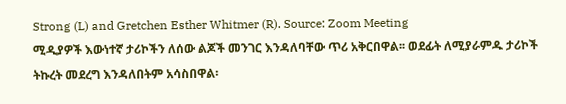Strong (L) and Gretchen Esther Whitmer (R). Source: Zoom Meeting
ሚዲያዎች እውነተኛ ታሪኮችን ለሰው ልጆች መንገር እንዳለባቸው ጥሪ አቅርበዋል፡፡ ወደፊት ለሚያራምዱ ታሪኮች ትኩረት መደረግ እንዳለበትም አሳስበዋል፡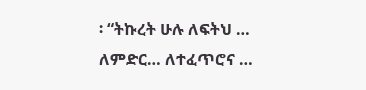፡ “ትኩረት ሁሉ ለፍትህ … ለምድር… ለተፈጥሮና …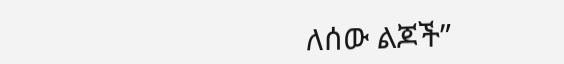ለሰው ልጆች”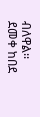ብለዋል፡፡
ደመቀ ከበደ